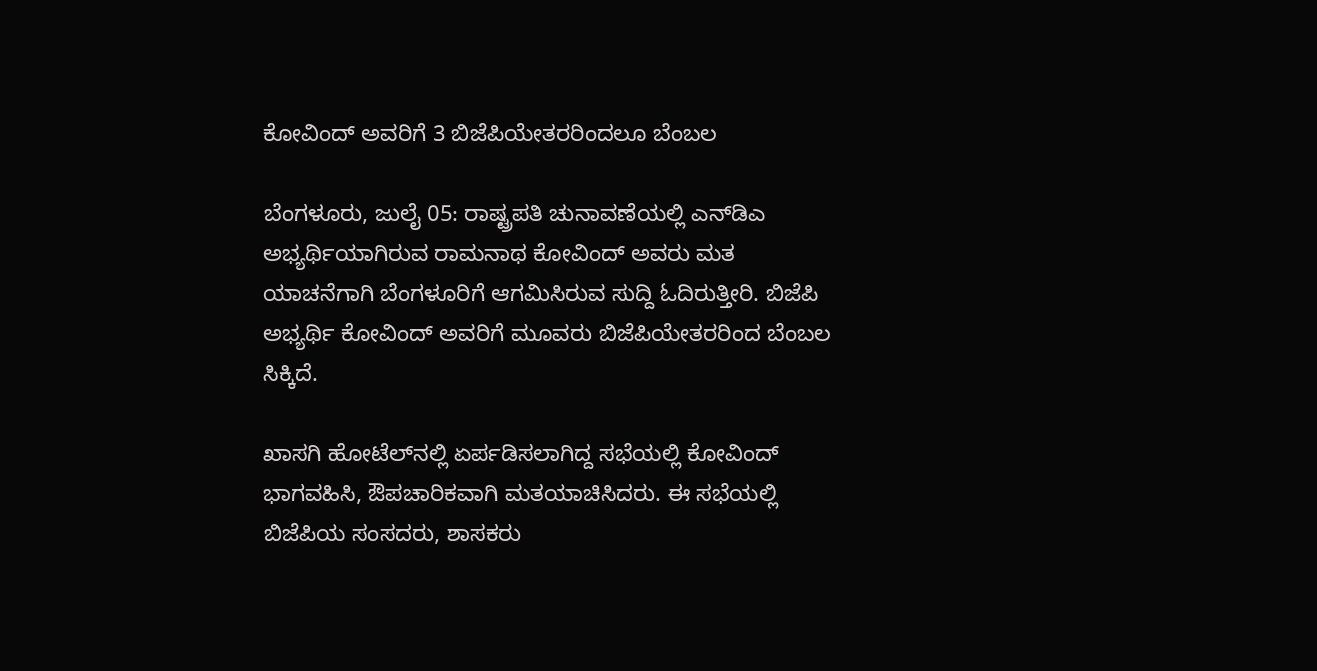ಕೋವಿಂದ್ ಅವರಿಗೆ 3 ಬಿಜೆಪಿಯೇತರರಿಂದಲೂ ಬೆಂಬಲ

ಬೆಂಗಳೂರು, ಜುಲೈ 05: ರಾಷ್ಟ್ರಪತಿ ಚುನಾವಣೆಯಲ್ಲಿ ಎನ್‌ಡಿಎ ಅಭ್ಯರ್ಥಿಯಾಗಿರುವ ರಾಮನಾಥ ಕೋವಿಂದ್ ಅವರು ಮತ ಯಾಚನೆಗಾಗಿ ಬೆಂಗಳೂರಿಗೆ ಆಗಮಿಸಿರುವ ಸುದ್ದಿ ಓದಿರುತ್ತೀರಿ. ಬಿಜೆಪಿ ಅಭ್ಯರ್ಥಿ ಕೋವಿಂದ್ ಅವರಿಗೆ ಮೂವರು ಬಿಜೆಪಿಯೇತರರಿಂದ ಬೆಂಬಲ ಸಿಕ್ಕಿದೆ.

ಖಾಸಗಿ ಹೋಟೆಲ್‍ನಲ್ಲಿ ಏರ್ಪಡಿಸಲಾಗಿದ್ದ ಸಭೆಯಲ್ಲಿ ಕೋವಿಂದ್ ಭಾಗವಹಿಸಿ, ಔಪಚಾರಿಕವಾಗಿ ಮತಯಾಚಿಸಿದರು. ಈ ಸಭೆಯಲ್ಲಿ ಬಿಜೆಪಿಯ ಸಂಸದರು, ಶಾಸಕರು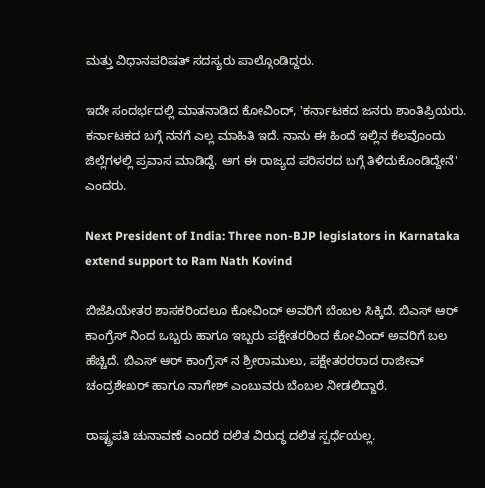ಮತ್ತು ವಿಧಾನಪರಿಷತ್ ಸದಸ್ಯರು ಪಾಲ್ಗೊಂಡಿದ್ದರು.

ಇದೇ ಸಂದರ್ಭದಲ್ಲಿ ಮಾತನಾಡಿದ ಕೋವಿಂದ್, 'ಕರ್ನಾಟಕದ ಜನರು ಶಾಂತಿಪ್ರಿಯರು. ಕರ್ನಾಟಕದ ಬಗ್ಗೆ ನನಗೆ ಎಲ್ಲ ಮಾಹಿತಿ ಇದೆ. ನಾನು ಈ ಹಿಂದೆ ಇಲ್ಲಿನ ಕೆಲವೊಂದು ಜಿಲ್ಲೆಗಳಲ್ಲಿ ಪ್ರವಾಸ ಮಾಡಿದ್ದೆ. ಆಗ ಈ ರಾಜ್ಯದ ಪರಿಸರದ ಬಗ್ಗೆ ತಿಳಿದುಕೊಂಡಿದ್ದೇನೆ' ಎಂದರು.

Next President of India: Three non-BJP legislators in Karnataka extend support to Ram Nath Kovind

ಬಿಜೆಪಿಯೇತರ ಶಾಸಕರಿಂದಲೂ ಕೋವಿಂದ್ ಅವರಿಗೆ ಬೆಂಬಲ ಸಿಕ್ಕಿದೆ. ಬಿಎಸ್ ಆರ್ ಕಾಂಗ್ರೆಸ್ ನಿಂದ ಒಬ್ಬರು ಹಾಗೂ ಇಬ್ಬರು ಪಕ್ಷೇತರರಿಂದ ಕೋವಿಂದ್ ಅವರಿಗೆ ಬಲ ಹೆಚ್ಚಿದೆ. ಬಿಎಸ್ ಆರ್ ಕಾಂಗ್ರೆಸ್ ನ ಶ್ರೀರಾಮುಲು, ಪಕ್ಷೇತರರರಾದ ರಾಜೀವ್ ಚಂದ್ರಶೇಖರ್ ಹಾಗೂ ನಾಗೇಶ್ ಎಂಬುವರು ಬೆಂಬಲ ನೀಡಲಿದ್ದಾರೆ.

ರಾಷ್ಟ್ರಪತಿ ಚುನಾವಣೆ ಎಂದರೆ ದಲಿತ ವಿರುದ್ಧ ದಲಿತ ಸ್ಪರ್ಧೆಯಲ್ಲ.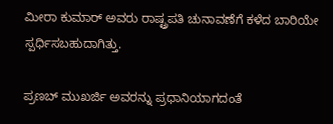ಮೀರಾ ಕುಮಾರ್ ಅವರು ರಾಷ್ಟ್ರಪತಿ ಚುನಾವಣೆಗೆ ಕಳೆದ ಬಾರಿಯೇ ಸ್ಪರ್ಧಿಸಬಹುದಾಗಿತ್ತು.

ಪ್ರಣಬ್ ಮುಖರ್ಜಿ ಅವರನ್ನು ಪ್ರಧಾನಿಯಾಗದಂತೆ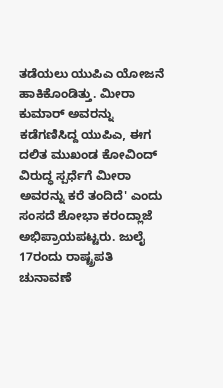ತಡೆಯಲು ಯುಪಿಎ ಯೋಜನೆ ಹಾಕಿಕೊಂಡಿತ್ತು. ಮೀರಾ ಕುಮಾರ್ ಅವರನ್ನು ಕಡೆಗಣಿಸಿದ್ದ ಯುಪಿಎ, ಈಗ ದಲಿತ ಮುಖಂಡ ಕೋವಿಂದ್ ವಿರುದ್ಧ ಸ್ಪರ್ಧೆಗೆ ಮೀರಾ ಅವರನ್ನು ಕರೆ ತಂದಿದೆ' ಎಂದು ಸಂಸದೆ ಶೋಭಾ ಕರಂದ್ಲಾಜೆ ಅಭಿಪ್ರಾಯಪಟ್ಟರು. ಜುಲೈ 17ರಂದು ರಾಷ್ಟ್ರಪತಿ ಚುನಾವಣೆ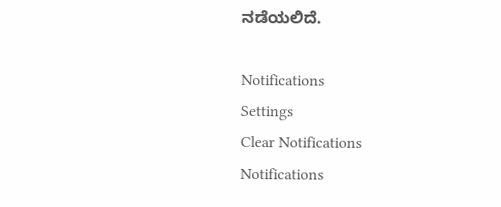ನಡೆಯಲಿದೆ.

Notifications
Settings
Clear Notifications
Notifications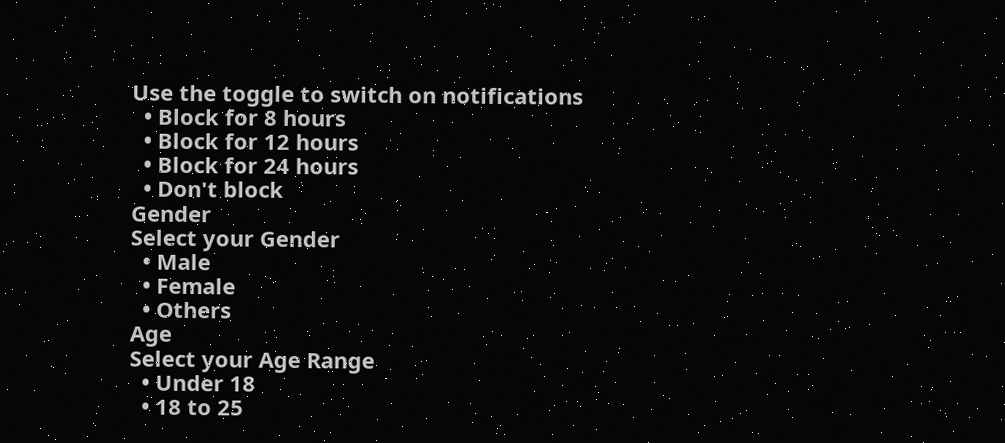Use the toggle to switch on notifications
  • Block for 8 hours
  • Block for 12 hours
  • Block for 24 hours
  • Don't block
Gender
Select your Gender
  • Male
  • Female
  • Others
Age
Select your Age Range
  • Under 18
  • 18 to 25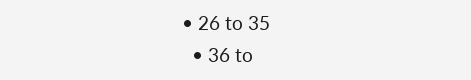• 26 to 35
  • 36 to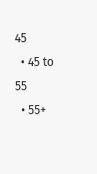45
  • 45 to 55
  • 55+